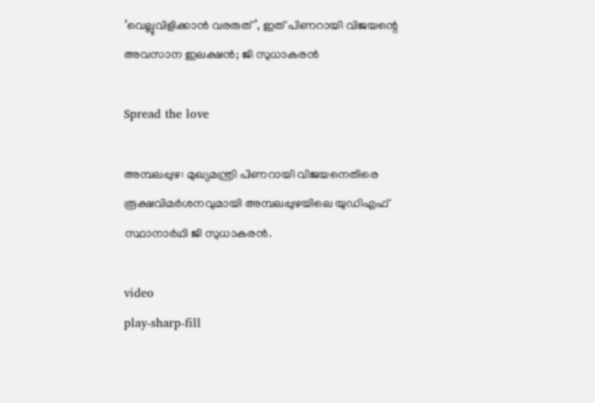‘വെല്ലുവിളിക്കാൻ വരരുത്’, ഇത് പിണറായി വിജയന്റെ അവസാന ഇലക്ഷൻ; ജി സുധാകരൻ

Spread the love

അമ്പലപ്പുഴ: മുഖ്യമന്ത്രി പിണറായി വിജയനെതിരെ രൂക്ഷവിമർശനവുമായി അമ്പലപ്പുഴയിലെ യുഡിഎഫ് സ്ഥാനാർഥി ജി സുധാകരൻ.

video
play-sharp-fill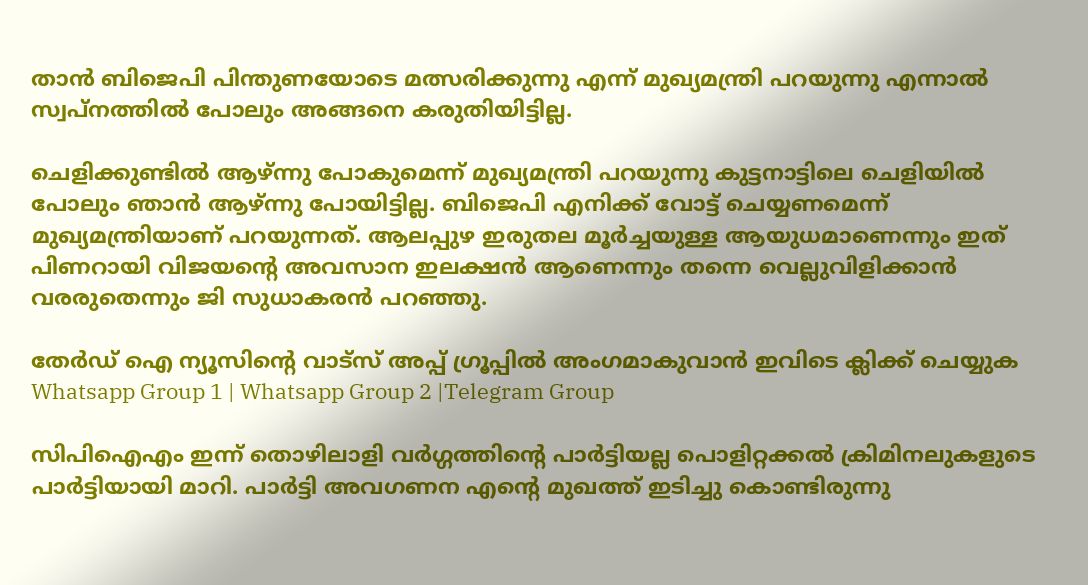താൻ ബിജെപി പിന്തുണയോടെ മത്സരിക്കുന്നു എന്ന് മുഖ്യമന്ത്രി പറയുന്നു എന്നാല്‍ സ്വപ്നത്തില്‍ പോലും അങ്ങനെ കരുതിയിട്ടില്ല.

ചെളിക്കുണ്ടില്‍ ആഴ്ന്നു പോകുമെന്ന് മുഖ്യമന്ത്രി പറയുന്നു കുട്ടനാട്ടിലെ ചെളിയില്‍ പോലും ഞാൻ ആഴ്ന്നു പോയിട്ടില്ല. ബിജെപി എനിക്ക് വോട്ട് ചെയ്യണമെന്ന് മുഖ്യമന്ത്രിയാണ് പറയുന്നത്. ആലപ്പുഴ ഇരുതല മൂർച്ചയുള്ള ആയുധമാണെന്നും ഇത് പിണറായി വിജയന്റെ അവസാന ഇലക്ഷൻ ആണെന്നും തന്നെ വെല്ലുവിളിക്കാൻ വരരുതെന്നും ജി സുധാകരൻ പറഞ്ഞു.

തേർഡ് ഐ ന്യൂസിന്റെ വാട്സ് അപ്പ് ഗ്രൂപ്പിൽ അംഗമാകുവാൻ ഇവിടെ ക്ലിക്ക് ചെയ്യുക
Whatsapp Group 1 | Whatsapp Group 2 |Telegram Group

സിപിഐഎം ഇന്ന് തൊഴിലാളി വർഗ്ഗത്തിന്റെ പാർട്ടിയല്ല പൊളിറ്റക്കല്‍ ക്രിമിനലുകളുടെ പാർട്ടിയായി മാറി. പാർട്ടി അവഗണന എന്റെ മുഖത്ത് ഇടിച്ചു കൊണ്ടിരുന്നു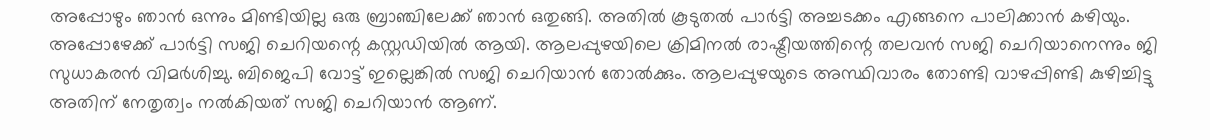അപ്പോഴും ഞാൻ ഒന്നും മിണ്ടിയില്ല ഒരു ബ്രാഞ്ചിലേക്ക് ഞാൻ ഒതുങ്ങി. അതില്‍ കൂടുതല്‍ പാർട്ടി അച്ചടക്കം എങ്ങനെ പാലിക്കാൻ കഴിയും. അപ്പോഴേക്ക് പാർട്ടി സജി ചെറിയന്റെ കസ്റ്റഡിയില്‍ ആയി. ആലപ്പുഴയിലെ ക്രിമിനല്‍ രാഷ്ട്രീയത്തിന്റെ തലവൻ സജി ചെറിയാനെന്നും ജി സുധാകരൻ വിമർശിച്ചു. ബിജെപി വോട്ട് ഇല്ലെങ്കില്‍ സജി ചെറിയാൻ തോല്‍ക്കും. ആലപ്പുഴയുടെ അസ്ഥിവാരം തോണ്ടി വാഴപ്പിണ്ടി കുഴിച്ചിട്ടു അതിന് നേതൃത്വം നല്‍കിയത് സജി ചെറിയാൻ ആണ്.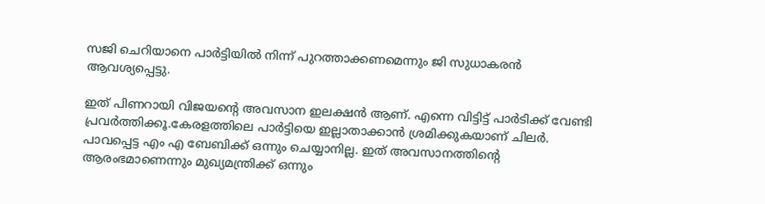സജി ചെറിയാനെ പാർട്ടിയില്‍ നിന്ന് പുറത്താക്കണമെന്നും ജി സുധാകരൻ ആവശ്യപ്പെട്ടു.

ഇത് പിണറായി വിജയന്റെ അവസാന ഇലക്ഷൻ ആണ്. എന്നെ വിട്ടിട്ട് പാർടിക്ക് വേണ്ടി പ്രവർത്തിക്കൂ.കേരളത്തിലെ പാർട്ടിയെ ഇല്ലാതാക്കാൻ ശ്രമിക്കുകയാണ് ചിലർ. പാവപ്പെട്ട എം എ ബേബിക്ക് ഒന്നും ചെയ്യാനില്ല. ഇത് അവസാനത്തിന്റെ ആരംഭമാണെന്നും മുഖ്യമന്ത്രിക്ക് ഒന്നും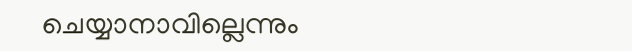ചെയ്യാനാവില്ലെന്നും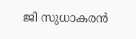ജി സുധാകരൻ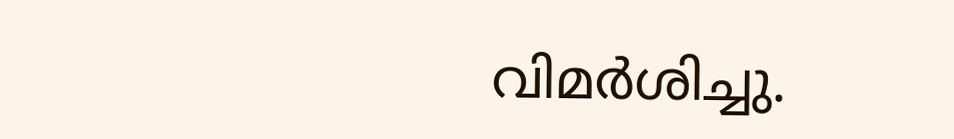വിമർശിച്ചു.